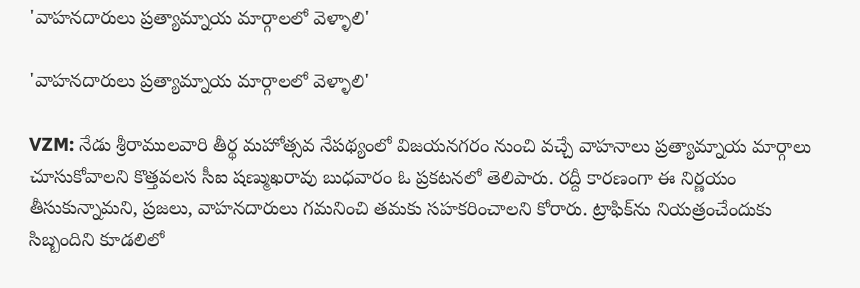'వాహనదారులు ప్రత్యామ్నాయ మార్గాలలో వెళ్ళాలి'

'వాహనదారులు ప్రత్యామ్నాయ మార్గాలలో వెళ్ళాలి'

VZM: నేడు శ్రీరాములవారి తీర్థ మహోత్సవ నేపథ్యంలో విజయనగరం నుంచి వచ్చే వాహనాలు ప్రత్యామ్నాయ మార్గాలు చూసుకోవాలని కొత్తవలస సీఐ షణ్ముఖరావు బుధవారం ఓ ప్రకటనలో తెలిపారు. రద్దీ కారణంగా ఈ నిర్ణయం తీసుకున్నామని, ప్రజలు, వాహనదారులు గమనించి తమకు సహకరించాలని కోరారు. ట్రాఫిక్‌ను నియత్రంచేందుకు సిబ్బందిని కూడలిలో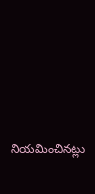నియమించినట్లు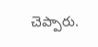చెప్పారు.